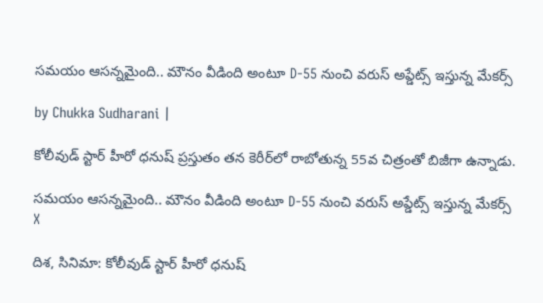సమయం ఆసన్నమైంది.. మౌనం వీడింది అంటూ D-55 నుంచి వరుస్ అప్డేట్స్ ఇస్తున్న మేకర్స్

by Chukka Sudharani |

కోలీవుడ్ స్టార్ హీరో ధనుష్ ప్రస్తుతం తన కెరీర్‌లో రాబోతున్న 55వ చిత్రంతో బిజీగా ఉన్నాడు.

సమయం ఆసన్నమైంది.. మౌనం వీడింది అంటూ D-55 నుంచి వరుస్ అప్డేట్స్ ఇస్తున్న మేకర్స్
X

దిశ, సినిమా: కోలీవుడ్ స్టార్ హీరో ధనుష్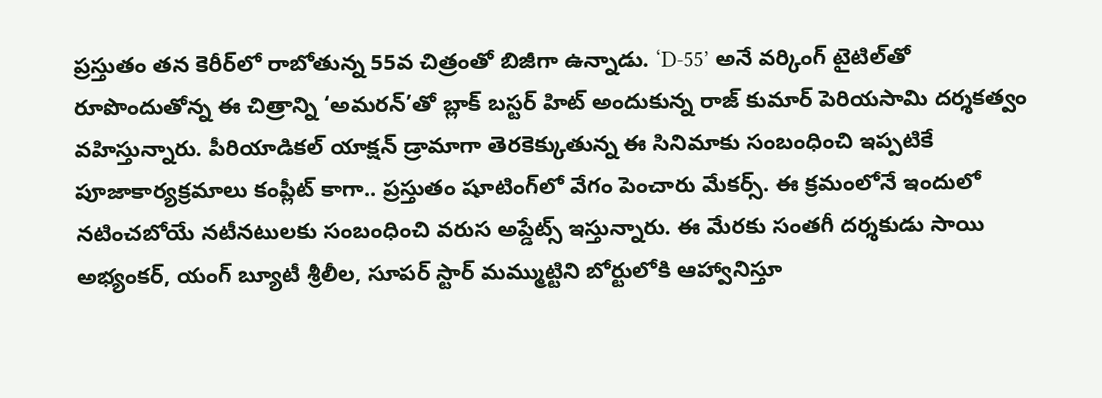ప్రస్తుతం తన కెరీర్‌లో రాబోతున్న 55వ చిత్రంతో బిజీగా ఉన్నాడు. ‘D-55’ అనే వర్కింగ్ టైటిల్‌తో రూపొందుతోన్న ఈ చిత్రాన్ని ‘అమరన్’తో బ్లాక్ బస్టర్ హిట్ అందుకున్న రాజ్ కుమార్ పెరియసామి దర్శకత్వం వహిస్తున్నారు. పీరియాడికల్ యాక్షన్ డ్రామాగా తెరకెక్కుతున్న ఈ సినిమాకు సంబంధించి ఇప్పటికే పూజాకార్యక్రమాలు కంప్లీట్ కాగా.. ప్రస్తుతం షూటింగ్‌లో వేగం పెంచారు మేకర్స్. ఈ క్రమంలోనే ఇందులో నటించబోయే నటీనటులకు సంబంధించి వరుస అప్డేట్స్ ఇస్తున్నారు. ఈ మేరకు సంతగీ దర్శకుడు సాయి అభ్యంకర్, యంగ్ బ్యూటీ శ్రీలీల, సూపర్ స్టార్ మమ్ముట్టిని బోర్టులోకి ఆహ్వానిస్తూ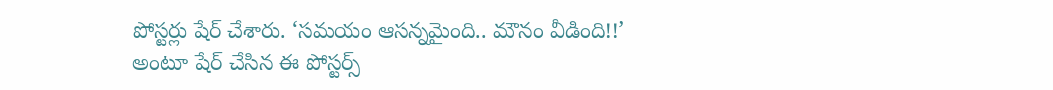పోస్టర్లు షేర్ చేశారు. ‘సమయం ఆసన్నమైంది.. మౌనం వీడింది!!’ అంటూ షేర్ చేసిన ఈ పోస్టర్స్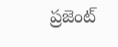ప్రజెంట్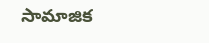సామాజిక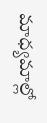మాధ్యమాల్లో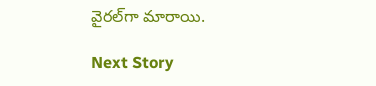వైరల్‌గా మారాయి.

Next Story